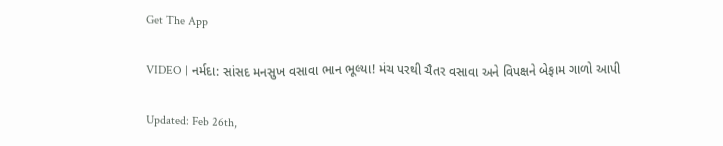Get The App

VIDEO | નર્મદા: સાંસદ મનસુખ વસાવા ભાન ભૂલ્યા! મંચ પરથી ચૈતર વસાવા અને વિપક્ષને બેફામ ગાળો આપી

Updated: Feb 26th,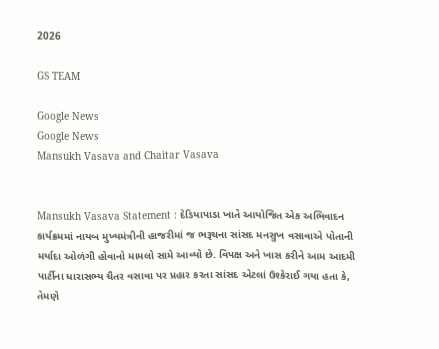2026

GS TEAM

Google News
Google News
Mansukh Vasava and Chaitar Vasava


Mansukh Vasava Statement : દેડિયાપાડા ખાતે આયોજિત એક અભિવાદન કાર્યક્રમમાં નાયબ મુખ્યમંત્રીની હાજરીમાં જ ભરૂચના સાંસદ મનસુખ વસાવાએ પોતાની મર્યાદા ઓળંગી હોવાનો મામલો સામે આવ્યો છે. વિપક્ષ અને ખાસ કરીને આમ આદમી પાર્ટીના ધારાસભ્ય ચૈતર વસાવા પર પ્રહાર કરતા સાંસદ એટલાં ઉશ્કેરાઈ ગયા હતા કે, તેમણે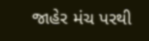જાહેર મંચ પરથી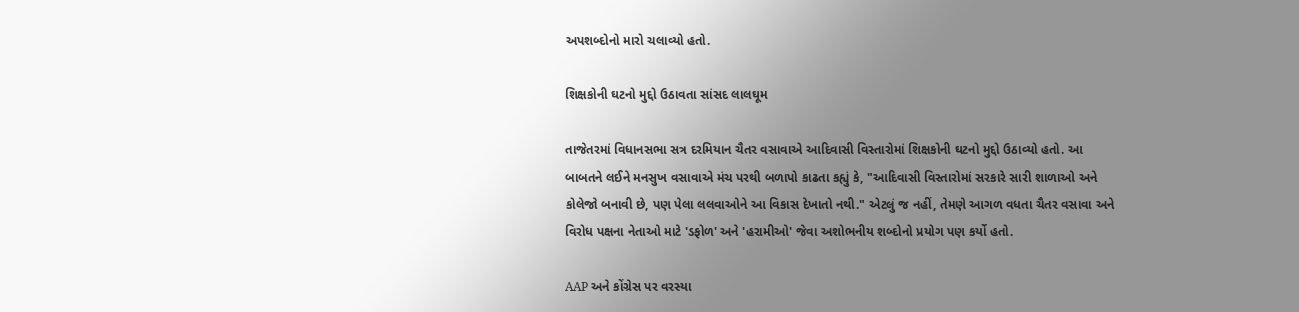અપશબ્દોનો મારો ચલાવ્યો હતો.

શિક્ષકોની ઘટનો મુદ્દો ઉઠાવતા સાંસદ લાલઘૂમ

તાજેતરમાં વિધાનસભા સત્ર દરમિયાન ચૈતર વસાવાએ આદિવાસી વિસ્તારોમાં શિક્ષકોની ઘટનો મુદ્દો ઉઠાવ્યો હતો. આ બાબતને લઈને મનસુખ વસાવાએ મંચ પરથી બળાપો કાઢતા કહ્યું કે, "આદિવાસી વિસ્તારોમાં સરકારે સારી શાળાઓ અને કોલેજો બનાવી છે, પણ પેલા લલવાઓને આ વિકાસ દેખાતો નથી." એટલું જ નહીં, તેમણે આગળ વધતા ચૈતર વસાવા અને વિરોધ પક્ષના નેતાઓ માટે 'ડફોળ' અને 'હરામીઓ' જેવા અશોભનીય શબ્દોનો પ્રયોગ પણ કર્યો હતો.

AAP અને કોંગ્રેસ પર વરસ્યા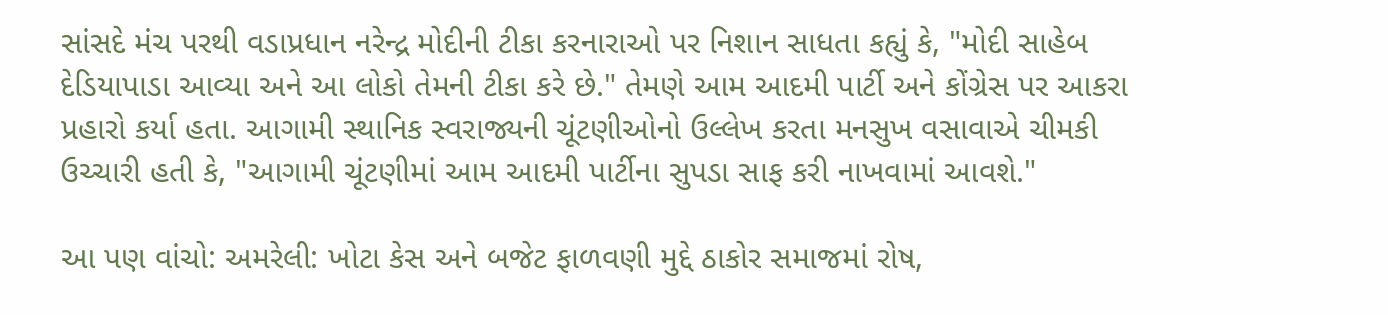સાંસદે મંચ પરથી વડાપ્રધાન નરેન્દ્ર મોદીની ટીકા કરનારાઓ પર નિશાન સાધતા કહ્યું કે, "મોદી સાહેબ દેડિયાપાડા આવ્યા અને આ લોકો તેમની ટીકા કરે છે." તેમણે આમ આદમી પાર્ટી અને કોંગ્રેસ પર આકરા પ્રહારો કર્યા હતા. આગામી સ્થાનિક સ્વરાજ્યની ચૂંટણીઓનો ઉલ્લેખ કરતા મનસુખ વસાવાએ ચીમકી ઉચ્ચારી હતી કે, "આગામી ચૂંટણીમાં આમ આદમી પાર્ટીના સુપડા સાફ કરી નાખવામાં આવશે."

આ પણ વાંચો: અમરેલી: ખોટા કેસ અને બજેટ ફાળવણી મુદ્દે ઠાકોર સમાજમાં રોષ,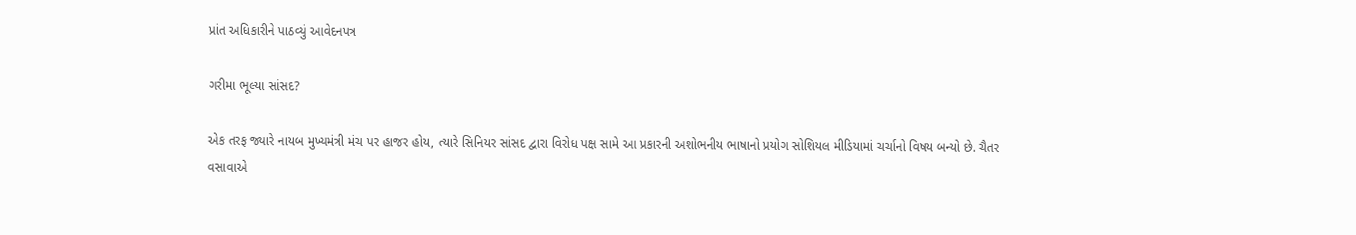પ્રાંત અધિકારીને પાઠવ્યું આવેદનપત્ર

ગરીમા ભૂલ્યા સાંસદ?

એક તરફ જ્યારે નાયબ મુખ્યમંત્રી મંચ પર હાજર હોય, ત્યારે સિનિયર સાંસદ દ્વારા વિરોધ પક્ષ સામે આ પ્રકારની અશોભનીય ભાષાનો પ્રયોગ સોશિયલ મીડિયામાં ચર્ચાનો વિષય બન્યો છે. ચૈતર વસાવાએ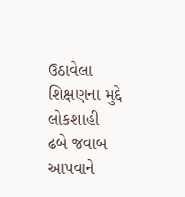ઉઠાવેલા શિક્ષણના મુદ્દે લોકશાહી ઢબે જવાબ આપવાને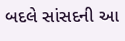બદલે સાંસદની આ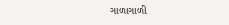ગાળાગાળી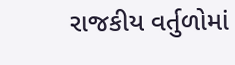રાજકીય વર્તુળોમાં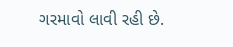ગરમાવો લાવી રહી છે.